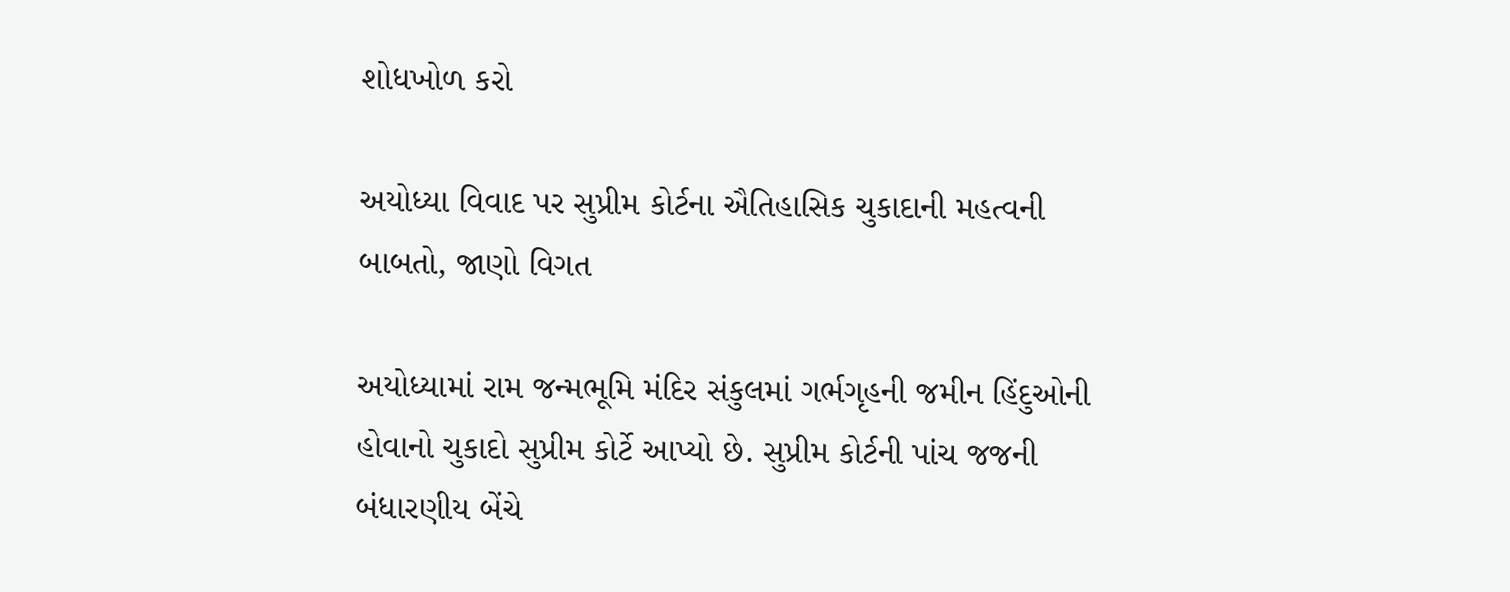શોધખોળ કરો

અયોધ્યા વિવાદ પર સુપ્રીમ કોર્ટના ઐતિહાસિક ચુકાદાની મહત્વની બાબતો, જાણો વિગત

અયોધ્યામાં રામ જન્મભૂમિ મંદિર સંકુલમાં ગર્ભગૃહની જમીન હિંદુઓની હોવાનો ચુકાદો સુપ્રીમ કોર્ટે આપ્યો છે. સુપ્રીમ કોર્ટની પાંચ જજની બંધારણીય બેંચે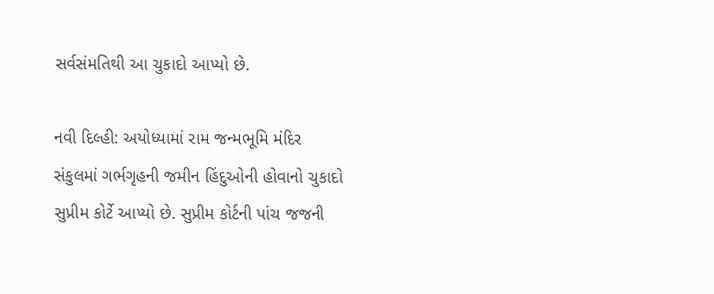સર્વસંમતિથી આ ચુકાદો આપ્યો છે.

નવી દિલ્હી: અયોધ્યામાં રામ જન્મભૂમિ મંદિર સંકુલમાં ગર્ભગૃહની જમીન હિંદુઓની હોવાનો ચુકાદો સુપ્રીમ કોર્ટે આપ્યો છે. સુપ્રીમ કોર્ટની પાંચ જજની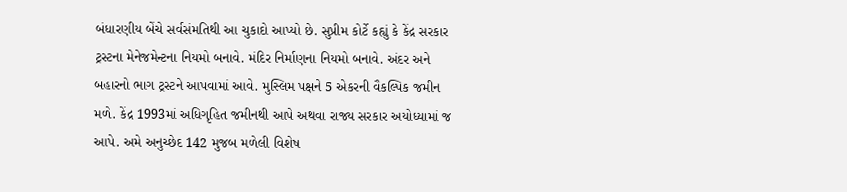બંધારણીય બેંચે સર્વસંમતિથી આ ચુકાદો આપ્યો છે. સુપ્રીમ કોર્ટે કહ્યું કે કેંદ્ર સરકાર ટ્રસ્ટના મેનેજમેન્ટના નિયમો બનાવે. મંદિર નિર્માણના નિયમો બનાવે. અંદર અને બહારનો ભાગ ટ્રસ્ટને આપવામાં આવે. મુસ્લિમ પક્ષને 5 એકરની વૈકલ્પિક જમીન મળે. કેંદ્ર 1993માં અધિગૃહિત જમીનથી આપે અથવા રાજ્ય સરકાર અયોધ્યામાં જ આપે. અમે અનુચ્છેદ 142 મુજબ મળેલી વિશેષ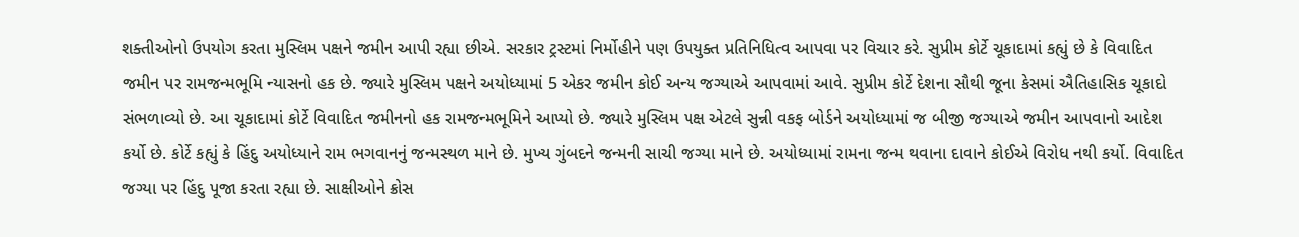શક્તીઓનો ઉપયોગ કરતા મુસ્લિમ પક્ષને જમીન આપી રહ્યા છીએ. સરકાર ટ્રસ્ટમાં નિર્મોહીને પણ ઉપયુક્ત પ્રતિનિધિત્વ આપવા પર વિચાર કરે. સુપ્રીમ કોર્ટે ચૂકાદામાં કહ્યું છે કે વિવાદિત જમીન પર રામજન્મભૂમિ ન્યાસનો હક છે. જ્યારે મુસ્લિમ પક્ષને અયોધ્યામાં 5 એકર જમીન કોઈ અન્ય જગ્યાએ આપવામાં આવે. સુપ્રીમ કોર્ટે દેશના સૌથી જૂના કેસમાં ઐતિહાસિક ચૂકાદો સંભળાવ્યો છે. આ ચૂકાદામાં કોર્ટે વિવાદિત જમીનનો હક રામજન્મભૂમિને આપ્યો છે. જ્યારે મુસ્લિમ પક્ષ એટલે સુન્ની વકફ બોર્ડને અયોધ્યામાં જ બીજી જગ્યાએ જમીન આપવાનો આદેશ કર્યો છે. કોર્ટે કહ્યું કે હિંદુ અયોધ્યાને રામ ભગવાનનું જન્મસ્થળ માને છે. મુખ્ય ગુંબદને જન્મની સાચી જગ્યા માને છે. અયોધ્યામાં રામના જન્મ થવાના દાવાને કોઈએ વિરોધ નથી કર્યો. વિવાદિત જગ્યા પર હિંદુ પૂજા કરતા રહ્યા છે. સાક્ષીઓને ક્રોસ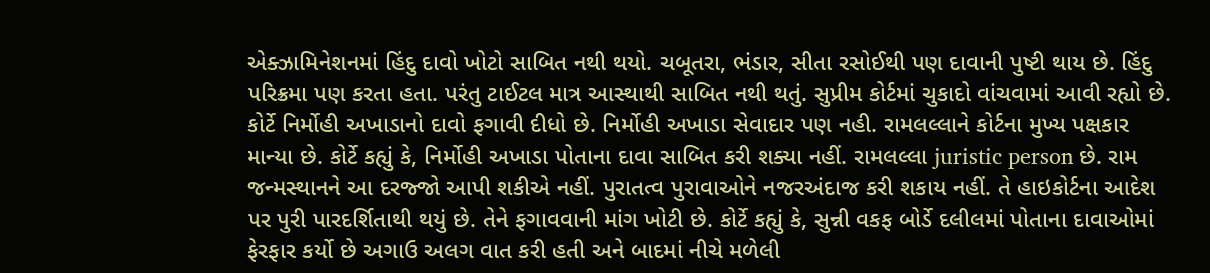એક્ઝામિનેશનમાં હિંદુ દાવો ખોટો સાબિત નથી થયો. ચબૂતરા, ભંડાર, સીતા રસોઈથી પણ દાવાની પુષ્ટી થાય છે. હિંદુ પરિક્રમા પણ કરતા હતા. પરંતુ ટાઈટલ માત્ર આસ્થાથી સાબિત નથી થતું. સુપ્રીમ કોર્ટમાં ચુકાદો વાંચવામાં આવી રહ્યો છે. કોર્ટે નિર્મોહી અખાડાનો દાવો ફગાવી દીધો છે. નિર્મોહી અખાડા સેવાદાર પણ નહી. રામલલ્લાને કોર્ટના મુખ્ય પક્ષકાર માન્યા છે. કોર્ટે કહ્યું કે, નિર્મોહી અખાડા પોતાના દાવા સાબિત કરી શક્યા નહીં. રામલલ્લા juristic person છે. રામ જન્મસ્થાનને આ દરજ્જો આપી શકીએ નહીં. પુરાતત્વ પુરાવાઓને નજરઅંદાજ કરી શકાય નહીં. તે હાઇકોર્ટના આદેશ પર પુરી પારદર્શિતાથી થયું છે. તેને ફગાવવાની માંગ ખોટી છે. કોર્ટે કહ્યું કે, સુન્ની વકફ બોર્ડે દલીલમાં પોતાના દાવાઓમાં ફેરફાર કર્યો છે અગાઉ અલગ વાત કરી હતી અને બાદમાં નીચે મળેલી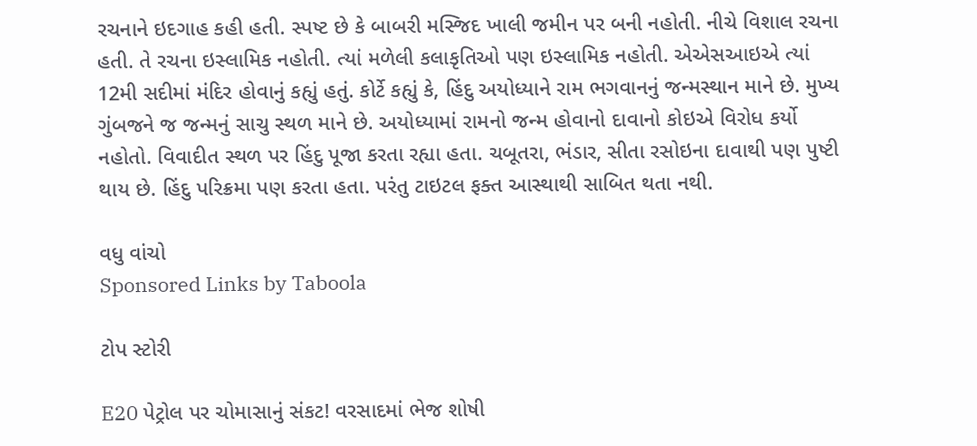રચનાને ઇદગાહ કહી હતી. સ્પષ્ટ છે કે બાબરી મસ્જિદ ખાલી જમીન પર બની નહોતી. નીચે વિશાલ રચના હતી. તે રચના ઇસ્લામિક નહોતી. ત્યાં મળેલી કલાકૃતિઓ પણ ઇસ્લામિક નહોતી. એએસઆઇએ ત્યાં 12મી સદીમાં મંદિર હોવાનું કહ્યું હતું. કોર્ટે કહ્યું કે, હિંદુ અયોધ્યાને રામ ભગવાનનું જન્મસ્થાન માને છે. મુખ્ય ગુંબજને જ જન્મનું સાચુ સ્થળ માને છે. અયોધ્યામાં રામનો જન્મ હોવાનો દાવાનો કોઇએ વિરોધ કર્યો નહોતો. વિવાદીત સ્થળ પર હિંદુ પૂજા કરતા રહ્યા હતા. ચબૂતરા, ભંડાર, સીતા રસોઇના દાવાથી પણ પુષ્ટી થાય છે. હિંદુ પરિક્રમા પણ કરતા હતા. પરંતુ ટાઇટલ ફક્ત આસ્થાથી સાબિત થતા નથી.

વધુ વાંચો
Sponsored Links by Taboola

ટોપ સ્ટોરી

E20 પેટ્રોલ પર ચોમાસાનું સંકટ! વરસાદમાં ભેજ શોષી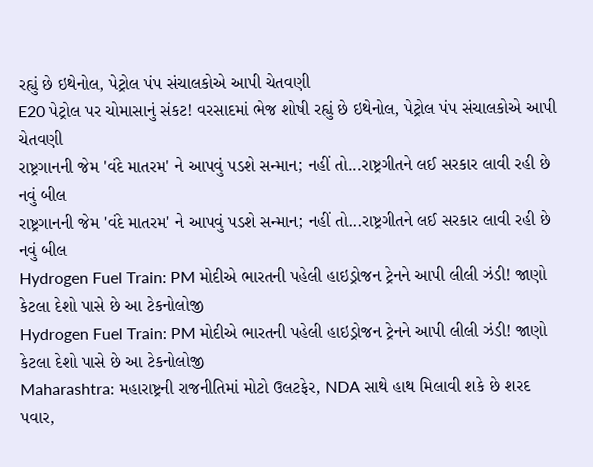રહ્યું છે ઇથેનોલ, પેટ્રોલ પંપ સંચાલકોએ આપી ચેતવણી
E20 પેટ્રોલ પર ચોમાસાનું સંકટ! વરસાદમાં ભેજ શોષી રહ્યું છે ઇથેનોલ, પેટ્રોલ પંપ સંચાલકોએ આપી ચેતવણી
રાષ્ટ્રગાનની જેમ 'વંદે માતરમ' ને આપવું પડશે સન્માન; નહીં તો...રાષ્ટ્રગીતને લઈ સરકાર લાવી રહી છે નવું બીલ
રાષ્ટ્રગાનની જેમ 'વંદે માતરમ' ને આપવું પડશે સન્માન; નહીં તો...રાષ્ટ્રગીતને લઈ સરકાર લાવી રહી છે નવું બીલ
Hydrogen Fuel Train: PM મોદીએ ભારતની પહેલી હાઇડ્રોજન ટ્રેનને આપી લીલી ઝંડી! જાણો કેટલા દેશો પાસે છે આ ટેકનોલોજી
Hydrogen Fuel Train: PM મોદીએ ભારતની પહેલી હાઇડ્રોજન ટ્રેનને આપી લીલી ઝંડી! જાણો કેટલા દેશો પાસે છે આ ટેકનોલોજી
Maharashtra: મહારાષ્ટ્રની રાજનીતિમાં મોટો ઉલટફેર, NDA સાથે હાથ મિલાવી શકે છે શરદ પવાર,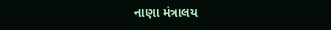નાણા મંત્રાલય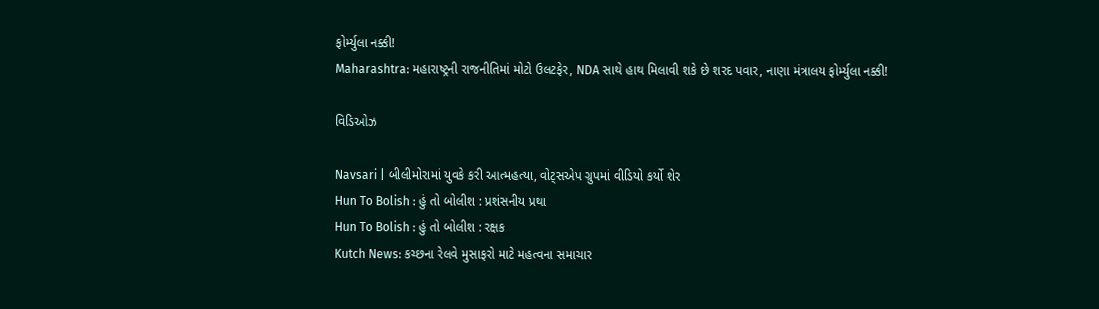ફોર્મ્યુલા નક્કી!
Maharashtra: મહારાષ્ટ્રની રાજનીતિમાં મોટો ઉલટફેર, NDA સાથે હાથ મિલાવી શકે છે શરદ પવાર, નાણા મંત્રાલય ફોર્મ્યુલા નક્કી!

વિડિઓઝ

Navsari | બીલીમોરામાં યુવકે કરી આત્મહત્યા, વોટ્સએપ ગ્રુપમાં વીડિયો કર્યો શેર
Hun To Bolish : હું તો બોલીશ : પ્રશંસનીય પ્રથા
Hun To Bolish : હું તો બોલીશ : રક્ષક
Kutch News: કચ્છના રેલવે મુસાફરો માટે મહત્વના સમાચાર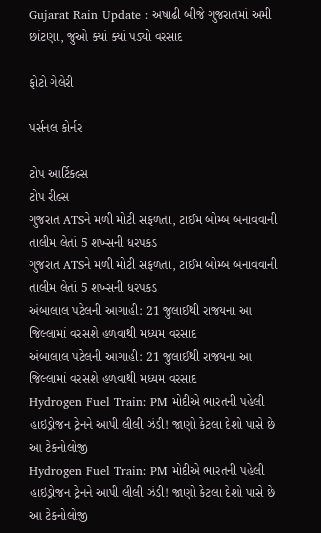Gujarat Rain Update : અષાઢી બીજે ગુજરાતમાં અમી છાંટણા, જુઓ ક્યાં ક્યાં પડ્યો વરસાદ

ફોટો ગેલેરી

પર્સનલ કોર્નર

ટોપ આર્ટિકલ્સ
ટોપ રીલ્સ
ગુજરાત ATSને મળી મોટી સફળતા, ટાઈમ બોમ્બ બનાવવાની તાલીમ લેતાં 5 શખ્સની ધરપકડ
ગુજરાત ATSને મળી મોટી સફળતા, ટાઈમ બોમ્બ બનાવવાની તાલીમ લેતાં 5 શખ્સની ધરપકડ
અંબાલાલ પટેલની આગાહી: 21 જુલાઈથી રાજયના આ જિલ્લામાં વરસશે હળવાથી મધ્યમ વરસાદ
અંબાલાલ પટેલની આગાહી: 21 જુલાઈથી રાજયના આ જિલ્લામાં વરસશે હળવાથી મધ્યમ વરસાદ
Hydrogen Fuel Train: PM મોદીએ ભારતની પહેલી હાઇડ્રોજન ટ્રેનને આપી લીલી ઝંડી! જાણો કેટલા દેશો પાસે છે આ ટેકનોલોજી
Hydrogen Fuel Train: PM મોદીએ ભારતની પહેલી હાઇડ્રોજન ટ્રેનને આપી લીલી ઝંડી! જાણો કેટલા દેશો પાસે છે આ ટેકનોલોજી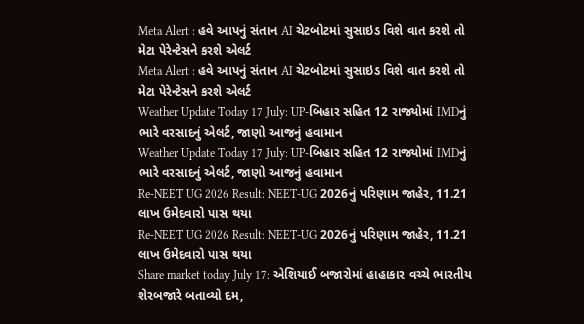Meta Alert : હવે આપનું સંતાન AI ચેટબોટમાં સુસાઇડ વિશે વાત કરશે તો મેટા પેરેન્ટેસને કરશે એલર્ટ
Meta Alert : હવે આપનું સંતાન AI ચેટબોટમાં સુસાઇડ વિશે વાત કરશે તો મેટા પેરેન્ટેસને કરશે એલર્ટ
Weather Update Today 17 July: UP-બિહાર સહિત 12 રાજ્યોમાં IMDનું ભારે વરસાદનું એલર્ટ, જાણો આજનું હવામાન
Weather Update Today 17 July: UP-બિહાર સહિત 12 રાજ્યોમાં IMDનું ભારે વરસાદનું એલર્ટ, જાણો આજનું હવામાન
Re-NEET UG 2026 Result: NEET-UG 2026નું પરિણામ જાહેર, 11.21 લાખ ઉમેદવારો પાસ થયા
Re-NEET UG 2026 Result: NEET-UG 2026નું પરિણામ જાહેર, 11.21 લાખ ઉમેદવારો પાસ થયા
Share market today July 17: એશિયાઈ બજારોમાં હાહાકાર વચ્ચે ભારતીય શેરબજારે બતાવ્યો દમ,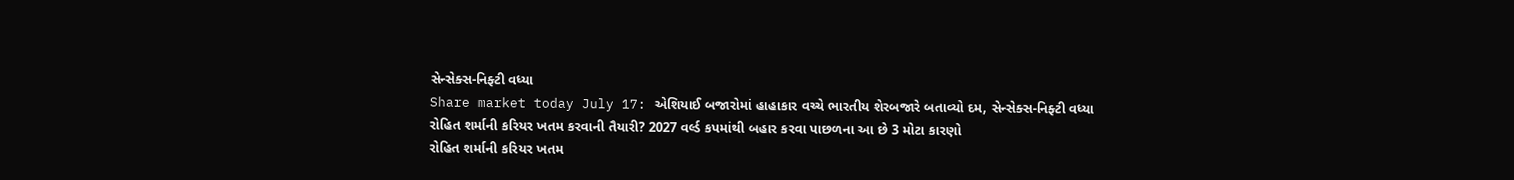સેન્સેક્સ-નિફ્ટી વધ્યા
Share market today July 17: એશિયાઈ બજારોમાં હાહાકાર વચ્ચે ભારતીય શેરબજારે બતાવ્યો દમ, સેન્સેક્સ-નિફ્ટી વધ્યા
રોહિત શર્માની કરિયર ખતમ કરવાની તૈયારી? 2027 વર્લ્ડ કપમાંથી બહાર કરવા પાછળના આ છે 3 મોટા કારણો
રોહિત શર્માની કરિયર ખતમ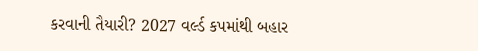કરવાની તૈયારી? 2027 વર્લ્ડ કપમાંથી બહાર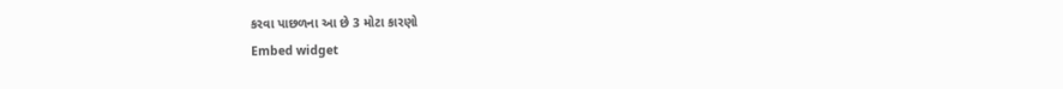કરવા પાછળના આ છે 3 મોટા કારણો
Embed widget